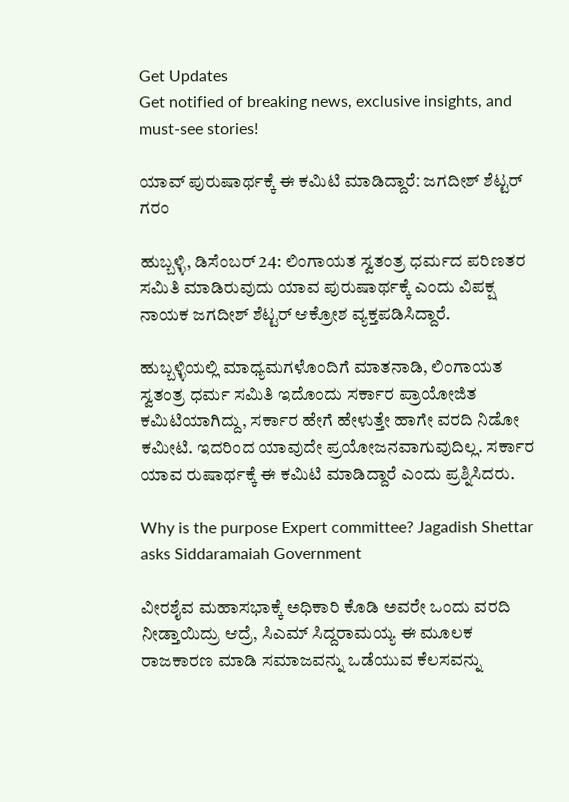Get Updates
Get notified of breaking news, exclusive insights, and must-see stories!

ಯಾವ್ ಪುರುಷಾರ್ಥಕ್ಕೆ ಈ ಕಮಿಟಿ ಮಾಡಿದ್ದಾರೆː ಜಗದೀಶ್ ಶೆಟ್ಟರ್ ಗರಂ

ಹುಬ್ಬಳ್ಳಿ, ಡಿಸೆಂಬರ್ 24: ಲಿಂಗಾಯತ ಸ್ವತಂತ್ರ ಧರ್ಮದ ಪರಿಣತರ ಸಮಿತಿ ಮಾಡಿರುವುದು ಯಾವ ಪುರುಷಾರ್ಥಕ್ಕೆ ಎಂದು ವಿಪಕ್ಷ ನಾಯಕ ಜಗದೀಶ್ ಶೆಟ್ಟರ್ ಆಕ್ರೋಶ ವ್ಯಕ್ತಪಡಿಸಿದ್ದಾರೆ.

ಹುಬ್ಬಳ್ಳಿಯಲ್ಲಿ ಮಾಧ್ಯಮಗಳೊಂದಿಗೆ ಮಾತನಾಡಿ, ಲಿಂಗಾಯತ ಸ್ವತಂತ್ರ ಧರ್ಮ ಸಮಿತಿ ಇದೊಂದು ಸರ್ಕಾರ ಪ್ರಾಯೋಜಿತ ಕಮಿಟಿಯಾಗಿದ್ದು, ಸರ್ಕಾರ ಹೇಗೆ ಹೇಳುತ್ತೇ ಹಾಗೇ ವರದಿ ನಿಡೋ ಕಮೀಟಿ. ಇದರಿಂದ ಯಾವುದೇ ಪ್ರಯೋಜನವಾಗುವುದಿಲ್ಲ. ಸರ್ಕಾರ ಯಾವ ರುಷಾರ್ಥಕ್ಕೆ ಈ ಕಮಿಟಿ ಮಾಡಿದ್ದಾರೆ ಎಂದು ಪ್ರಶ್ನಿಸಿದರು.

Why is the purpose Expert committee? Jagadish Shettar asks Siddaramaiah Government

ವೀರಶೈವ ಮಹಾಸಭಾಕ್ಕೆ ಅಧಿಕಾರಿ ಕೊಡಿ ಅವರೇ ಒಂದು ವರದಿ ನೀಡ್ತಾಯಿದ್ರು ಆದ್ರೆ, ಸಿಎಮ್ ಸಿದ್ದರಾಮಯ್ಯ ಈ ಮೂಲಕ ರಾಜಕಾರಣ ಮಾಡಿ ಸಮಾಜವನ್ನು ಒಡೆಯುವ ಕೆಲಸವನ್ನು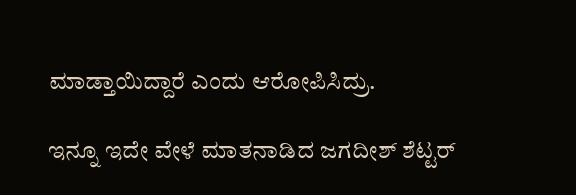ಮಾಡ್ತಾಯಿದ್ದಾರೆ ಎಂದು‌ ಆರೋಪಿಸಿದ್ರು.

ಇನ್ನೂ ಇದೇ ವೇಳೆ ಮಾತನಾಡಿದ ಜಗದೀಶ್ ಶೆಟ್ಟರ್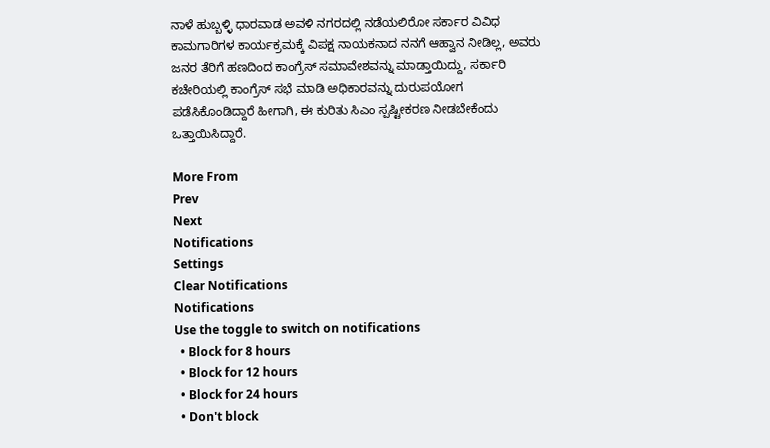ನಾಳೆ ಹುಬ್ಬಳ್ಳಿ ಧಾರವಾಡ ಅವಳಿ ನಗರದಲ್ಲಿ ನಡೆಯಲಿರೋ ಸರ್ಕಾರ ವಿವಿಧ ಕಾಮಗಾರಿಗಳ ಕಾರ್ಯಕ್ರಮಕ್ಕೆ ವಿಪಕ್ಷ ನಾಯಕನಾದ ನನಗೆ ಆಹ್ವಾನ ನೀಡಿಲ್ಲ, ಅವರು ಜನರ ತೆರಿಗೆ ಹಣದಿಂದ ಕಾಂಗ್ರೆಸ್ ಸಮಾವೇಶವನ್ನು ಮಾಡ್ತಾಯಿದ್ದು, ಸರ್ಕಾರಿ ಕಚೇರಿಯಲ್ಲಿ ಕಾಂಗ್ರೆಸ್ ಸಭೆ ಮಾಡಿ ಅಧಿಕಾರವನ್ನು ದುರುಪಯೋಗ ಪಡೆಸಿಕೊಂಡಿದ್ದಾರೆ ಹೀಗಾಗಿ, ಈ ಕುರಿತು ಸಿಎಂ ಸ್ಪಷ್ಟೀಕರಣ ನೀಡಬೇಕೆಂದು‌ ಒತ್ತಾಯಿಸಿದ್ದಾರೆ.

More From
Prev
Next
Notifications
Settings
Clear Notifications
Notifications
Use the toggle to switch on notifications
  • Block for 8 hours
  • Block for 12 hours
  • Block for 24 hours
  • Don't block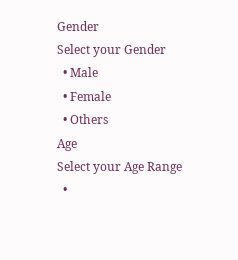Gender
Select your Gender
  • Male
  • Female
  • Others
Age
Select your Age Range
  •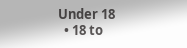Under 18
  • 18 to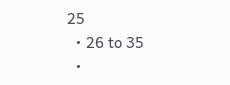25
  • 26 to 35
  •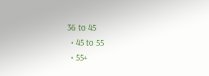36 to 45
  • 45 to 55
  • 55+